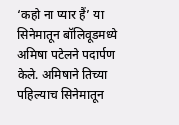‘कहो ना प्यार हैं’ या सिनेमातून बॉलिवूडमध्ये अमिषा पटेलने पदार्पण केले. अमिषाने तिच्या पहिल्याच सिनेमातून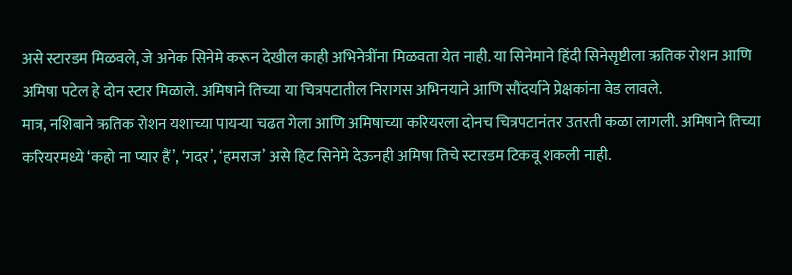असे स्टारडम मिळवले, जे अनेक सिनेमे करून देखील काही अभिनेत्रींना मिळवता येत नाही. या सिनेमाने हिंदी सिनेसृष्टीला ऋतिक रोशन आणि अमिषा पटेल हे दोन स्टार मिळाले. अमिषाने तिच्या या चित्रपटातील निरागस अभिनयाने आणि सौंदर्याने प्रेक्षकांना वेड लावले.
मात्र, नशिबाने ऋतिक रोशन यशाच्या पायऱ्या चढत गेला आणि अमिषाच्या करियरला दोनच चित्रपटानंतर उतरती कळा लागली. अमिषाने तिच्या करियरमध्ये ‘कहो ना प्यार हैं’, ‘गदर’, ‘हमराज’ असे हिट सिनेमे देऊनही अमिषा तिचे स्टारडम टिकवू शकली नाही.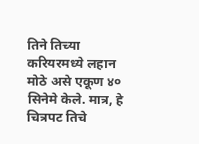तिने तिच्या करियरमध्ये लहान मोठे असे एकूण ४० सिनेमे केले. मात्र, हे चित्रपट तिचे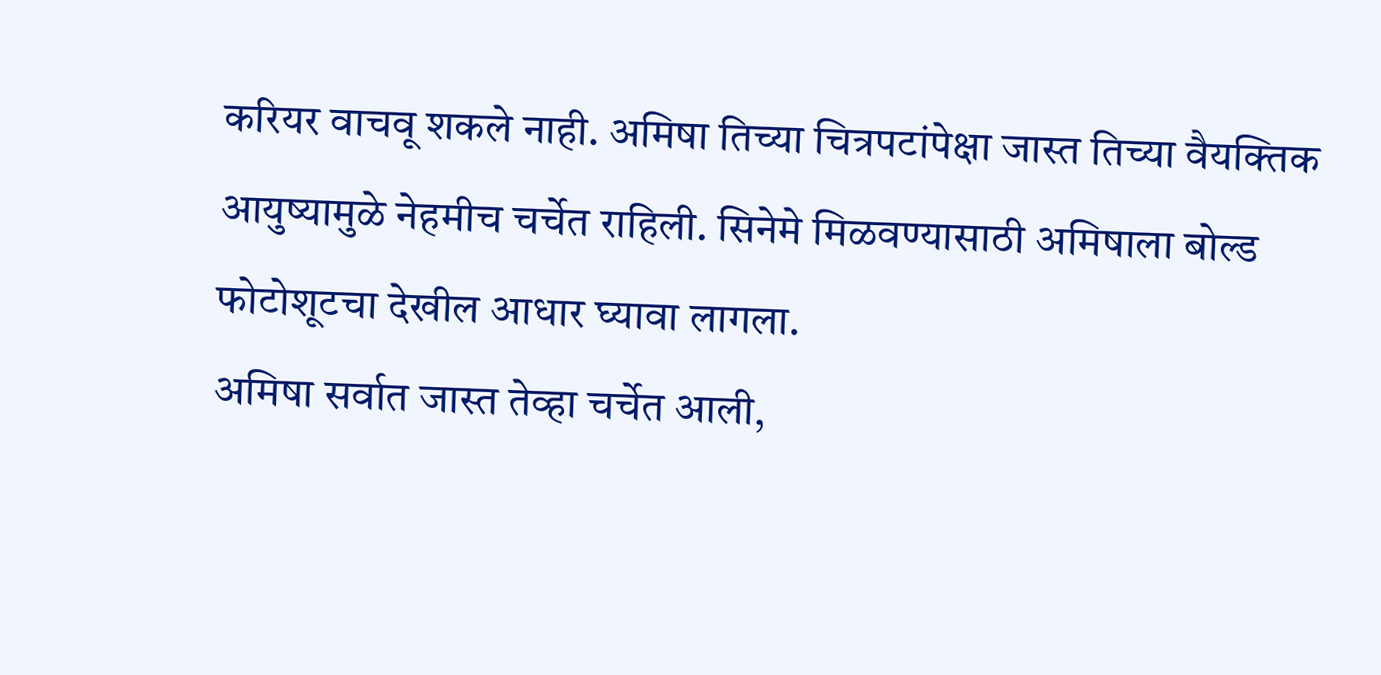करियर वाचवू शकले नाही. अमिषा तिच्या चित्रपटांपेक्षा जास्त तिच्या वैयक्तिक आयुष्यामुळे नेहमीच चर्चेत राहिली. सिनेमे मिळवण्यासाठी अमिषाला बोल्ड फोटोशूटचा देखील आधार घ्यावा लागला.
अमिषा सर्वात जास्त तेव्हा चर्चेत आली,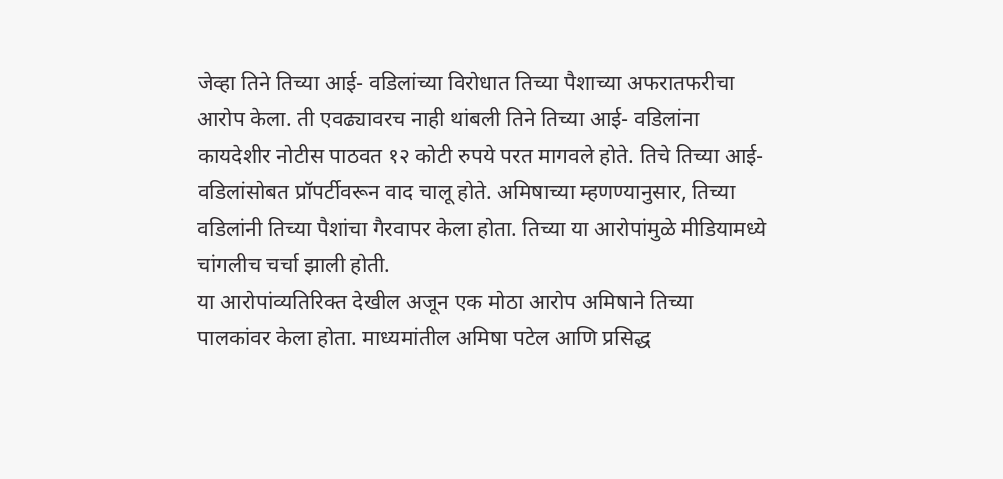जेव्हा तिने तिच्या आई- वडिलांच्या विरोधात तिच्या पैशाच्या अफरातफरीचा आरोप केला. ती एवढ्यावरच नाही थांबली तिने तिच्या आई- वडिलांना कायदेशीर नोटीस पाठवत १२ कोटी रुपये परत मागवले होते. तिचे तिच्या आई- वडिलांसोबत प्रॉपर्टीवरून वाद चालू होते. अमिषाच्या म्हणण्यानुसार, तिच्या वडिलांनी तिच्या पैशांचा गैरवापर केला होता. तिच्या या आरोपांमुळे मीडियामध्ये चांगलीच चर्चा झाली होती.
या आरोपांव्यतिरिक्त देखील अजून एक मोठा आरोप अमिषाने तिच्या पालकांवर केला होता. माध्यमांतील अमिषा पटेल आणि प्रसिद्ध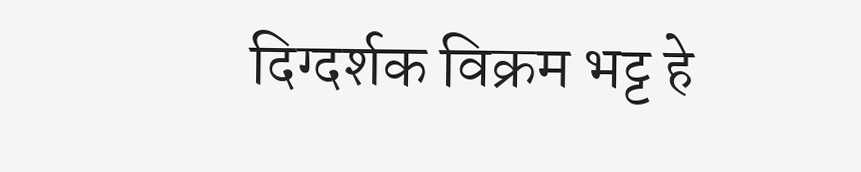दिग्दर्शक विक्रम भट्ट हे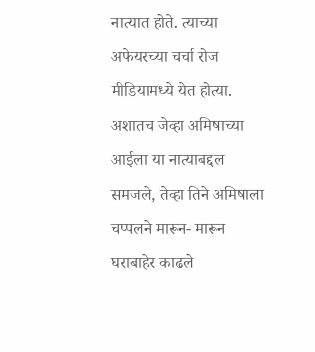नात्यात होते. त्याच्या अफेयरच्या चर्चा रोज मीडियामध्ये येत होत्या. अशातच जेव्हा अमिषाच्या आईला या नात्याबद्दल समजले, तेव्हा तिने अमिषाला चप्पलने मारून- मारून घराबाहेर काढले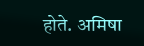होते. अमिषा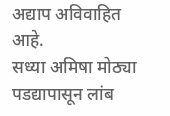अद्याप अविवाहित आहे.
सध्या अमिषा मोठ्या पडद्यापासून लांब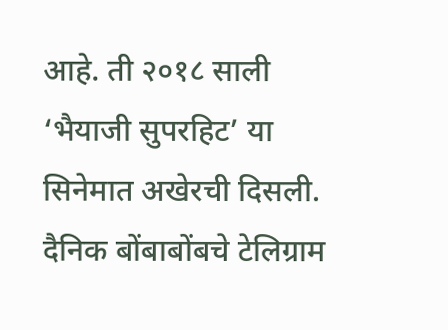आहे. ती २०१८ साली ‘भैयाजी सुपरहिट’ या सिनेमात अखेरची दिसली.
दैनिक बोंबाबोंबचे टेलिग्राम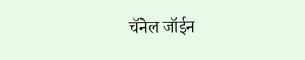चॅनेल जॉईन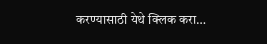करण्यासाठी येथे क्लिक करा…